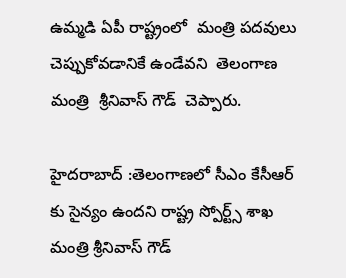ఉమ్మడి ఏపీ రాష్ట్రంలో  మంత్రి పదవులు చెప్పుకోవడానికే ఉండేవని  తెలంగాణ మంత్రి  శ్రీనివాస్ గౌడ్  చెప్పారు.

హైదరాబాద్ :తెలంగాణలో సీఎం కేసీఆర్ కు సైన్యం ఉందని రాష్ట్ర స్పోర్ట్స్ శాఖ మంత్రి శ్రీనివాస్ గౌడ్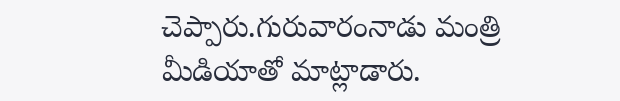చెప్పారు.గురువారంనాడు మంత్రి మీడియాతో మాట్లాడారు.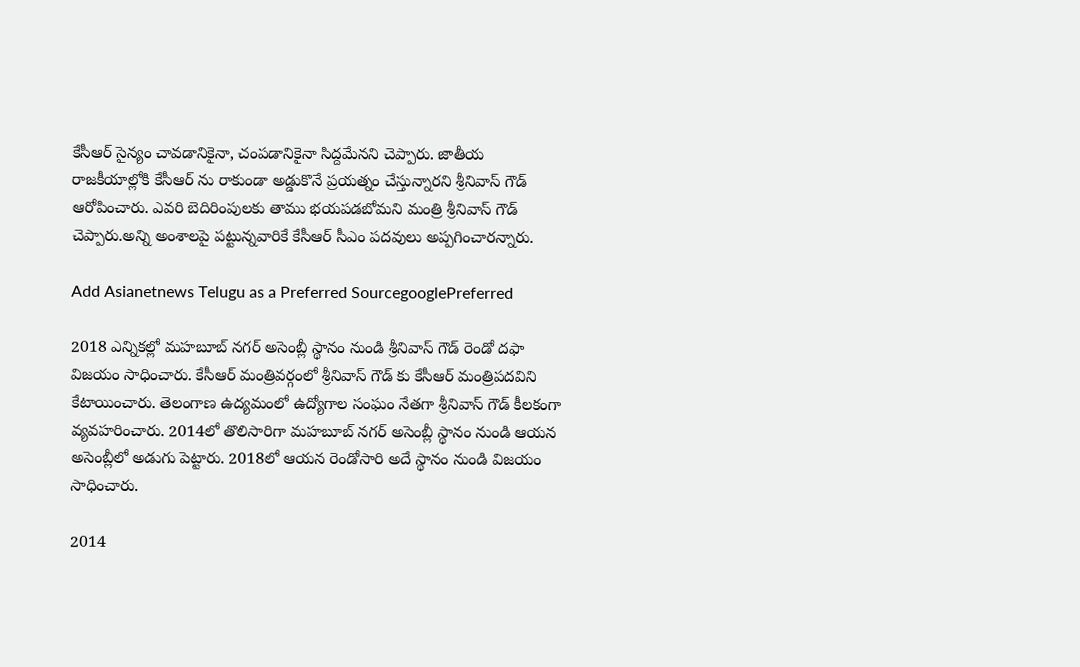కేసీఆర్ సైన్యం చావడానికైనా, చంపడానికైనా సిద్దమేనని చెప్పారు. జాతీయ రాజకీయాల్లోకి కేసీఆర్ ను రాకుండా అడ్డుకొనే ప్రయత్నం చేస్తున్నారని శ్రీనివాస్ గౌడ్ ఆరోపించారు. ఎవరి బెదిరింపులకు తాము భయపడబోమని మంత్రి శ్రీనివాస్ గౌడ్ చెప్పారు.అన్ని అంశాలపై పట్టున్నవారికే కేసీఆర్ సీఎం పదవులు అప్పగించారన్నారు.

Add Asianetnews Telugu as a Preferred SourcegooglePreferred

2018 ఎన్నికల్లో మహబూబ్ నగర్ అసెంబ్లీ స్థానం నుండి శ్రీనివాస్ గౌడ్ రెండో దఫా విజయం సాధించారు. కేసీఆర్ మంత్రివర్గంలో శ్రీనివాస్ గౌడ్ కు కేసీఆర్ మంత్రిపదవిని కేటాయించారు. తెలంగాణ ఉద్యమంలో ఉద్యోగాల సంఘం నేతగా శ్రీనివాస్ గౌడ్ కీలకంగా వ్యవహరించారు. 2014లో తొలిసారిగా మహబూబ్ నగర్ అసెంబ్లీ స్థానం నుండి ఆయన అసెంబ్లీలో అడుగు పెట్టారు. 2018లో ఆయన రెండోసారి అదే స్థానం నుండి విజయం సాధించారు.

2014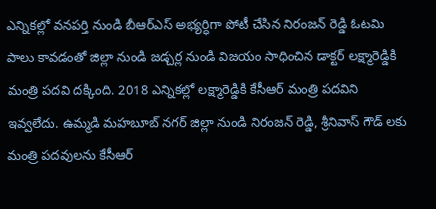ఎన్నికల్లో వనపర్తి నుండి బీఆర్ఎస్ అభ్యర్ధిగా పోటీ చేసిన నిరంజన్ రెడ్డి ఓటమి పాలు కావడంతో జిల్లా నుండి జడ్చర్ల నుండి విజయం సాధించిన డాక్టర్ లక్ష్మారెడ్డికి మంత్రి పదవి దక్కింది. 2018 ఎన్నికల్లో లక్ష్మారెడ్డికి కేసీఆర్ మంత్రి పదవిని ఇవ్వలేదు. ఉమ్మడి మహబూబ్ నగర్ జిల్లా నుండి నిరంజన్ రెడ్డి, శ్రీనివాస్ గౌడ్ లకు మంత్రి పదవులను కేసీఆర్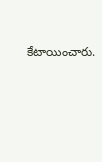కేటాయించారు.